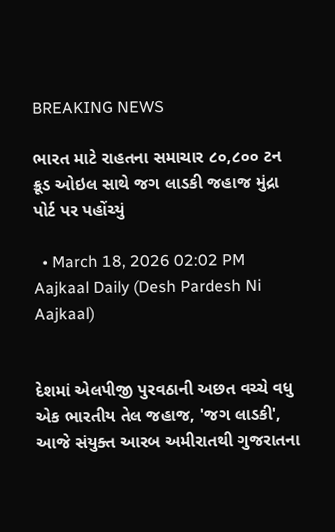BREAKING NEWS

ભારત માટે રાહતના સમાચાર ૮૦,૮૦૦ ટન ક્રૂડ ઓઇલ સાથે જગ લાડકી જહાજ મુંદ્રા પોર્ટ પર પહોંચ્યું

  • March 18, 2026 02:02 PM
Aajkaal Daily (Desh Pardesh Ni Aajkaal)


દેશમાં એલપીજી પુરવઠાની અછત વચ્ચે વધુ એક ભારતીય તેલ જહાજ, 'જગ લાડકી', આજે સંયુક્ત આરબ અમીરાતથી ગુજરાતના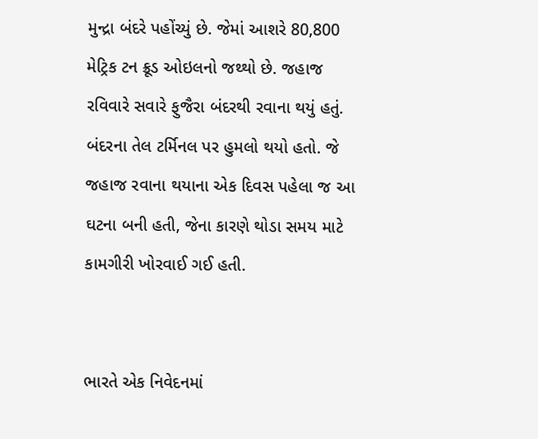મુન્દ્રા બંદરે પહોંચ્યું છે. જેમાં આશરે 80,800 મેટ્રિક ટન ક્રૂડ ઓઇલનો જથ્થો છે. જહાજ રવિવારે સવારે ફુજૈરા બંદરથી રવાના થયું હતું. બંદરના તેલ ટર્મિનલ પર હુમલો થયો હતો. જે જહાજ રવાના થયાના એક દિવસ પહેલા જ આ ઘટના બની હતી, જેના કારણે થોડા સમય માટે કામગીરી ખોરવાઈ ગઈ હતી.


ભારતે એક નિવેદનમાં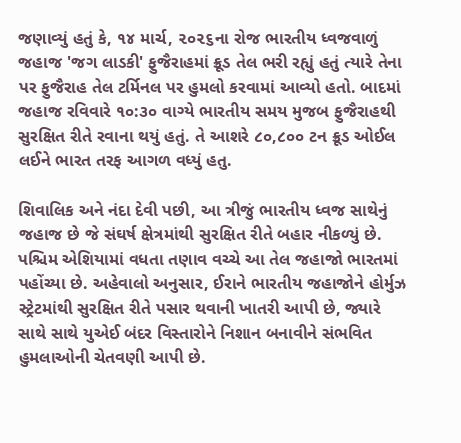જણાવ્યું હતું કે, ૧૪ માર્ચ, ૨૦૨૬ના રોજ ભારતીય ધ્વજવાળું જહાજ 'જગ લાડકી' ફુજૈરાહમાં ક્રૂડ તેલ ભરી રહ્યું હતું ત્યારે તેના પર ફુજૈરાહ તેલ ટર્મિનલ પર હુમલો કરવામાં આવ્યો હતો. બાદમાં જહાજ રવિવારે ૧૦:૩૦ વાગ્યે ભારતીય સમય મુજબ ફુજૈરાહથી સુરક્ષિત રીતે રવાના થયું હતું. તે આશરે ૮૦,૮૦૦ ટન ક્રૂડ ઓઈલ લઈને ભારત તરફ આગળ વધ્યું હતુ.

શિવાલિક અને નંદા દેવી પછી, આ ત્રીજું ભારતીય ધ્વજ સાથેનું જહાજ છે જે સંઘર્ષ ક્ષેત્રમાંથી સુરક્ષિત રીતે બહાર નીકળ્યું છે. પશ્ચિમ એશિયામાં વધતા તણાવ વચ્ચે આ તેલ જહાજો ભારતમાં પહોંચ્યા છે. અહેવાલો અનુસાર, ઈરાને ભારતીય જહાજોને હોર્મુઝ સ્ટ્રેટમાંથી સુરક્ષિત રીતે પસાર થવાની ખાતરી આપી છે, જ્યારે સાથે સાથે યુએઈ બંદર વિસ્તારોને નિશાન બનાવીને સંભવિત હુમલાઓની ચેતવણી આપી છે.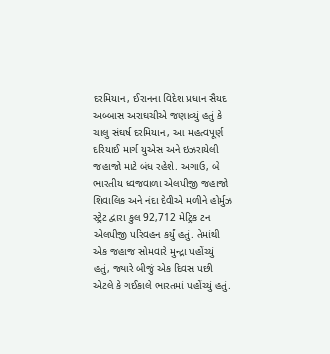દરમિયાન, ઈરાનના વિદેશ પ્રધાન સૈયદ અબ્બાસ અરાઘચીએ જણાવ્યું હતું કે ચાલુ સંઘર્ષ દરમિયાન, આ મહત્વપૂર્ણ દરિયાઈ માર્ગ યુએસ અને ઇઝરાયેલી જહાજો માટે બંધ રહેશે. અગાઉ, બે ભારતીય ધ્વજવાળા એલપીજી જહાજો શિવાલિક અને નંદા દેવીએ મળીને હોર્મુઝ સ્ટ્રેટ દ્વારા કુલ 92,712 મેટ્રિક ટન એલપીજી પરિવહન કર્યું હતું. તેમાંથી એક જહાજ સોમવારે મુન્દ્રા પહોંચ્યું હતું, જ્યારે બીજું એક દિવસ પછી એટલે કે ગઈકાલે ભારતમાં પહોંચ્યું હતું.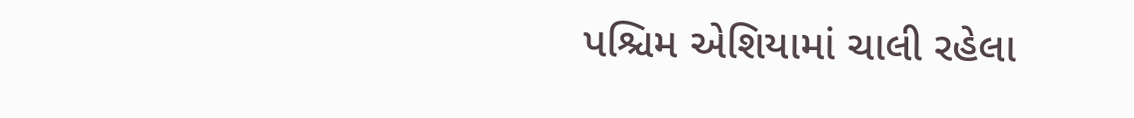પશ્ચિમ એશિયામાં ચાલી રહેલા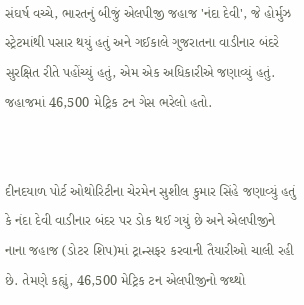સંઘર્ષ વચ્ચે, ભારતનું બીજું એલપીજી જહાજ 'નંદા દેવી', જે હોર્મુઝ સ્ટ્રેટમાંથી પસાર થયું હતું અને ગઈકાલે ગુજરાતના વાડીનાર બંદરે સુરક્ષિત રીતે પહોંચ્યું હતું, એમ એક અધિકારીએ જણાવ્યું હતું. જહાજમાં 46,500 મેટ્રિક ટન ગેસ ભરેલો હતો.


દીનદયાળ પોર્ટ ઓથોરિટીના ચેરમેન સુશીલ કુમાર સિંહે જણાવ્યું હતું કે નંદા દેવી વાડીનાર બંદર પર ડોક થઈ ગયું છે અને એલપીજીને નાના જહાજ (ડોટર શિપ)માં ટ્રાન્સફર કરવાની તૈયારીઓ ચાલી રહી છે. તેમણે કહ્યું, 46,500 મેટ્રિક ટન એલપીજીનો જથ્થો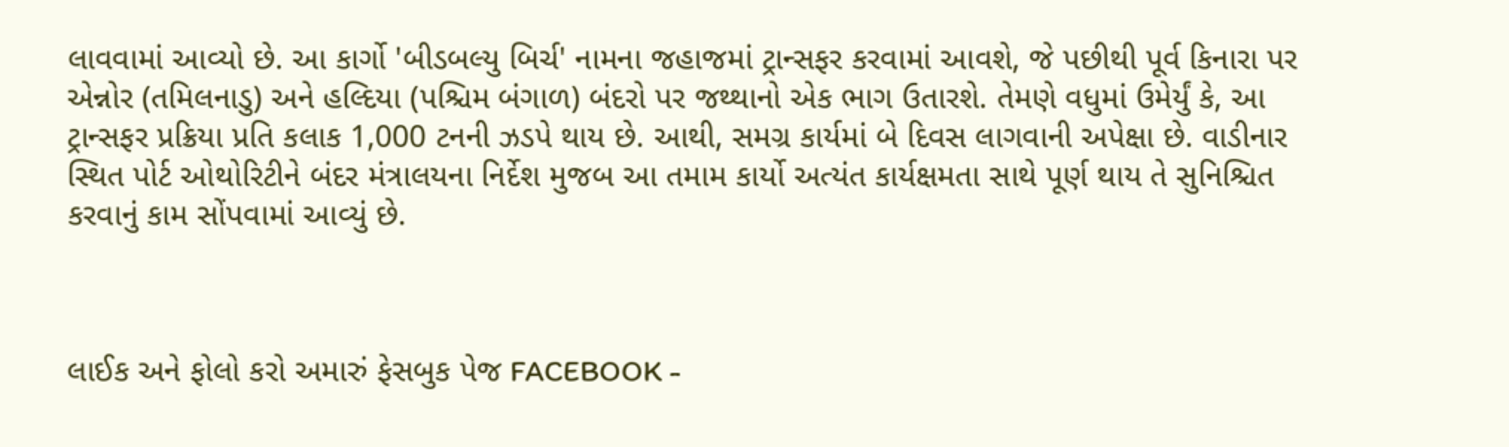લાવવામાં આવ્યો છે. આ કાર્ગો 'બીડબલ્યુ બિર્ચ' નામના જહાજમાં ટ્રાન્સફર કરવામાં આવશે, જે પછીથી પૂર્વ કિનારા પર એન્નોર (તમિલનાડુ) અને હલ્દિયા (પશ્ચિમ બંગાળ) બંદરો પર જથ્થાનો એક ભાગ ઉતારશે. તેમણે વધુમાં ઉમેર્યું કે, આ ટ્રાન્સફર પ્રક્રિયા પ્રતિ કલાક 1,000 ટનની ઝડપે થાય છે. આથી, સમગ્ર કાર્યમાં બે દિવસ લાગવાની અપેક્ષા છે. વાડીનાર સ્થિત પોર્ટ ઓથોરિટીને બંદર મંત્રાલયના નિર્દેશ મુજબ આ તમામ કાર્યો અત્યંત કાર્યક્ષમતા સાથે પૂર્ણ થાય તે સુનિશ્ચિત કરવાનું કામ સોંપવામાં આવ્યું છે.



લાઈક અને ફોલો કરો અમારું ફેસબુક પેજ FACEBOOK -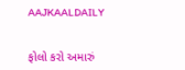AAJKAALDAILY


ફોલો કરો અમારું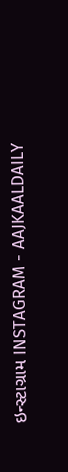ઇન્સ્ટાગ્રામ INSTAGRAM - AAJKAALDAILY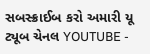સબસ્ક્રાઈબ કરો અમારી યૂ ટ્યૂબ ચેનલ YOUTUBE -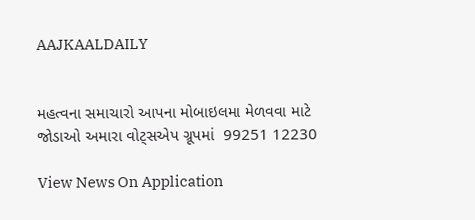AAJKAALDAILY


મહત્વના સમાચારો આપના મોબાઇલમા મેળવવા માટે જોડાઓ અમારા વોટ્સએપ ગ્રૂપમાં  99251 12230

View News On Application